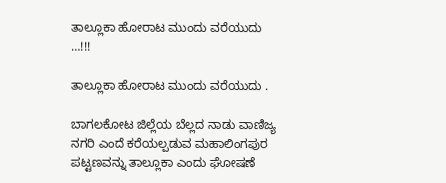ತಾಲ್ಲೂಕಾ ಹೋರಾಟ ಮುಂದು ವರೆಯುದು …!!!

ತಾಲ್ಲೂಕಾ ಹೋರಾಟ ಮುಂದು ವರೆಯುದು .

ಬಾಗಲಕೋಟ ಜಿಲ್ಲೆಯ ಬೆಲ್ಲದ ನಾಡು ವಾಣಿಜ್ಯ ನಗರಿ ಎಂದೆ ಕರೆಯಲ್ಪಡುವ ಮಹಾಲಿಂಗಪುರ ಪಟ್ಟಣವನ್ನು ತಾಲ್ಲೂಕಾ ಎಂದು ಘೋಷಣೆ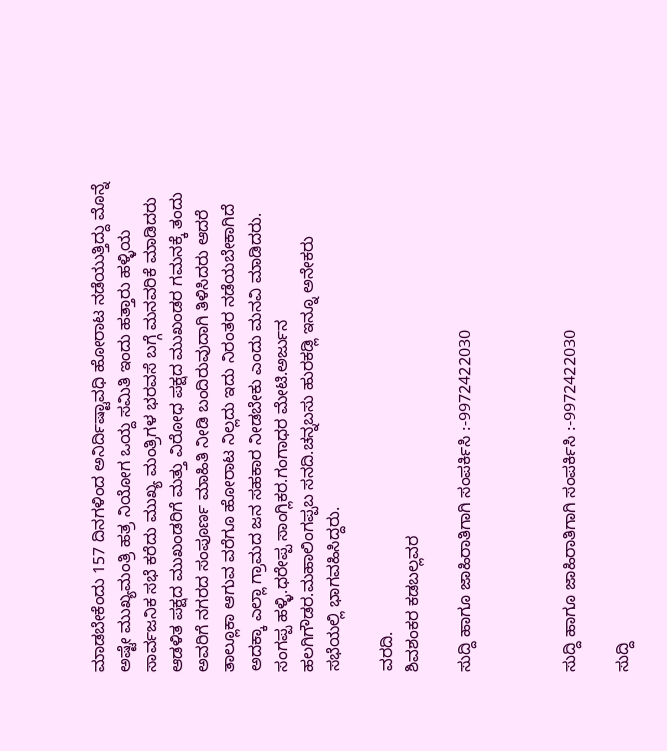ಮಾಡಬೇಕೆಂದು 157 ದಿನಗಳಿಂದ ಅನಿರ್ದಿಷ್ಟಾವಧಿ ಹೋರಾಟ ನಡೆಯುತ್ತಿದ್ದು ಮೊನ್ನೆ ಅಷ್ಟೇ ಮುಖ್ಯಮಂತ್ರಿ ಹತ್ರ ನಿಯೋಗ ಒಯ್ದ ಸಮಿತಿ ಇಂದು ಹತ್ತಾರು ಹಳ್ಳಿಯ ಸಾರ್ವಜನಿಕ ಸಭೆ ಕರೆದು ಮುಖ್ಯ ಮಂತ್ರಿಗಳ ಭರವಸೆ ಬಗ್ಗೆ ಮನವರಿಕೆ ಮಾಡಿದರು ಆಡಳಿತ ಪಕ್ಷದ ಮುಖಂಡರಿಗೆ ಮತ್ತು ವಿರೋಧ ಪಕ್ಷದ ಮುಖಂಡರ ಗಮನಕ್ಕೆ ತಂದು ಅವರಿಗೆ ನಗರದ ಸಂಪೂರ್ಣ ಮಾಹಿತಿ ನೀಡಿ ಬಂದಿರುವುದಾಗಿ ತಿಳಿಸಿದರು ಆದರೆ ತಾಲ್ಲೂಕಾ ಆಗುವ ವರೆಗೂ ಹೋರಾಟ ನಿಲ್ಲದು ಇದು ನಿರಂತರ ನಡೆಯಬೇಕಾಗಿದೆ ಅದಕ್ಕಾ ಎಲ್ಲಾ ಗ್ರಾಮದ ಜನ ಸಹಕಾರ ನೀಡಬೇಕು ಎಂದು ಮನವಿ ಮಾಡಿದರು.
ಸಂಗಪ್ಪ ಹಳ್ಳಿ.ಧರೇಪ್ಪ ಸಾಂಗ್ಲಿಕರ.ಗಂಗಾಧರ ಮೇಟಿ.ಅರ್ಜುನ ಹಲಗಿಗೌಡರ.ಮಹಾಲಿಂಗಪ್ಪಬ ಸನದಿ.ಚನ್ನಬಸು ಹುರಕಡ್ಲಿ ಇನ್ನೂ ಅನೇಕರು ಸಭೆಯಲ್ಲಿ ಭಾಗವಹಿಸಿದ್ದರು.

ವರದಿ.
ಶಿವಶಂಕರ ಕಡಬಲ್ಲವರ

ಸುದ್ದಿ ಹಾಗೂ ಜಾಹಿರಾತಿಗಾಗಿ ಸಂಪರ್ಕಿಸಿ :-9972422030



ಸುದ್ದಿ ಹಾಗೂ ಜಾಹಿರಾತಿಗಾಗಿ ಸಂಪರ್ಕಿಸಿ :-9972422030

ಸುದ್ದಿ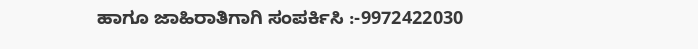ಹಾಗೂ ಜಾಹಿರಾತಿಗಾಗಿ ಸಂಪರ್ಕಿಸಿ :-9972422030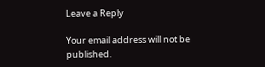Leave a Reply

Your email address will not be published.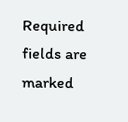Required fields are marked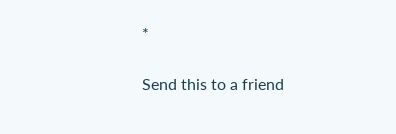*

Send this to a friend